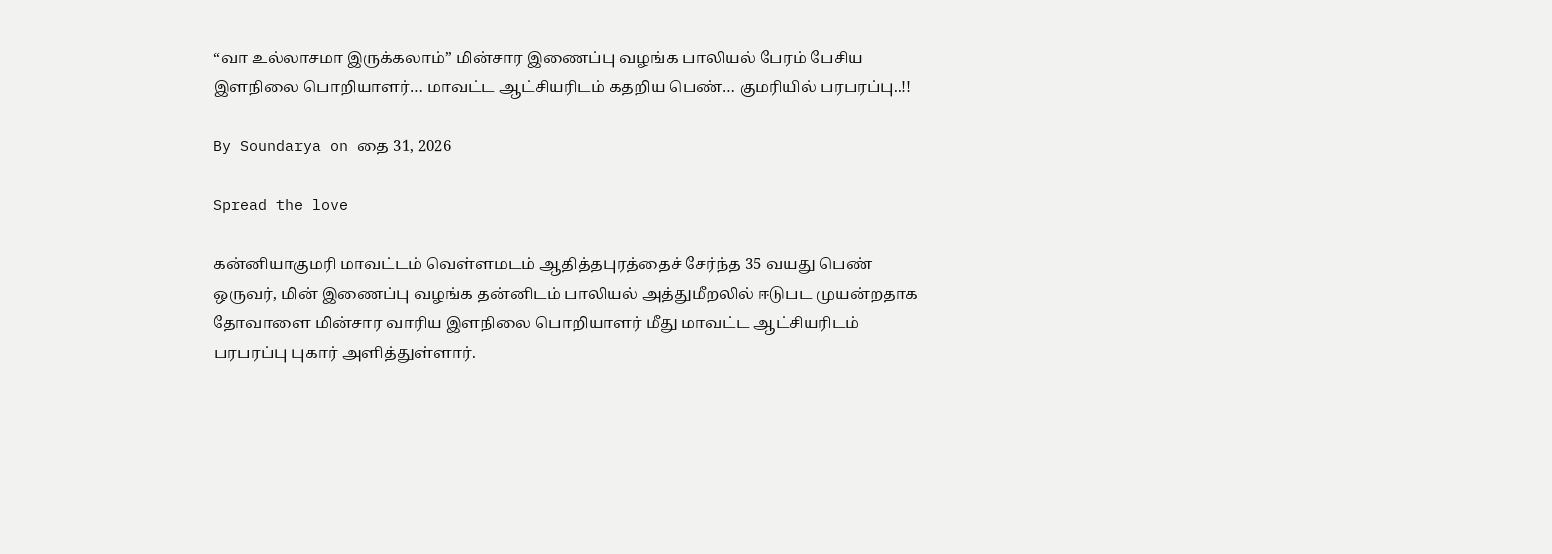“வா உல்லாசமா இருக்கலாம்” மின்சார இணைப்பு வழங்க பாலியல் பேரம் பேசிய இளநிலை பொறியாளர்… மாவட்ட ஆட்சியரிடம் கதறிய பெண்… குமரியில் பரபரப்பு..!!

By Soundarya on தை 31, 2026

Spread the love

கன்னியாகுமரி மாவட்டம் வெள்ளமடம் ஆதித்தபுரத்தைச் சேர்ந்த 35 வயது பெண் ஒருவர், மின் இணைப்பு வழங்க தன்னிடம் பாலியல் அத்துமீறலில் ஈடுபட முயன்றதாக தோவாளை மின்சார வாரிய இளநிலை பொறியாளர் மீது மாவட்ட ஆட்சியரிடம் பரபரப்பு புகார் அளித்துள்ளார்.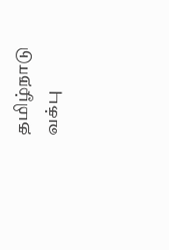தமிழ்நாடு வக்பு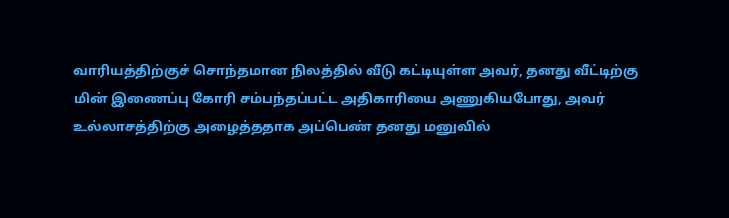வாரியத்திற்குச் சொந்தமான நிலத்தில் வீடு கட்டியுள்ள அவர், தனது வீட்டிற்கு மின் இணைப்பு கோரி சம்பந்தப்பட்ட அதிகாரியை அணுகியபோது, அவர் உல்லாசத்திற்கு அழைத்ததாக அப்பெண் தனது மனுவில்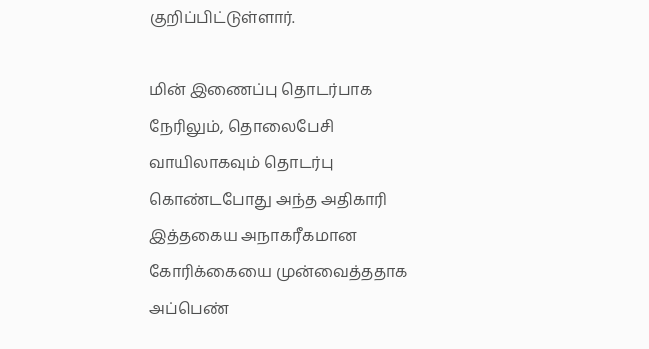குறிப்பிட்டுள்ளார்.

மின் இணைப்பு தொடர்பாக நேரிலும், தொலைபேசி வாயிலாகவும் தொடர்பு கொண்டபோது அந்த அதிகாரி இத்தகைய அநாகரீகமான கோரிக்கையை முன்வைத்ததாக அப்பெண்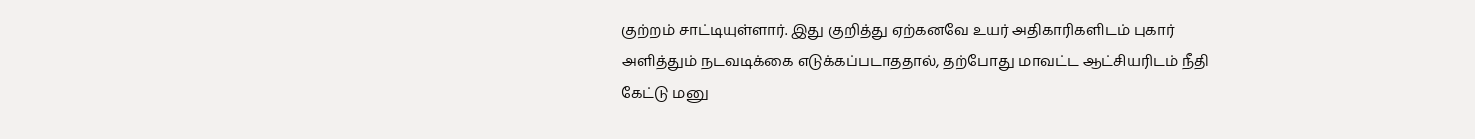குற்றம் சாட்டியுள்ளார். இது குறித்து ஏற்கனவே உயர் அதிகாரிகளிடம் புகார் அளித்தும் நடவடிக்கை எடுக்கப்படாததால், தற்போது மாவட்ட ஆட்சியரிடம் நீதி கேட்டு மனு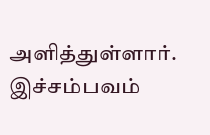அளித்துள்ளார். இச்சம்பவம்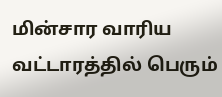மின்சார வாரிய வட்டாரத்தில் பெரும்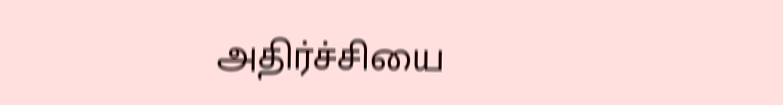அதிர்ச்சியை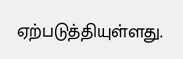ஏற்படுத்தியுள்ளது.